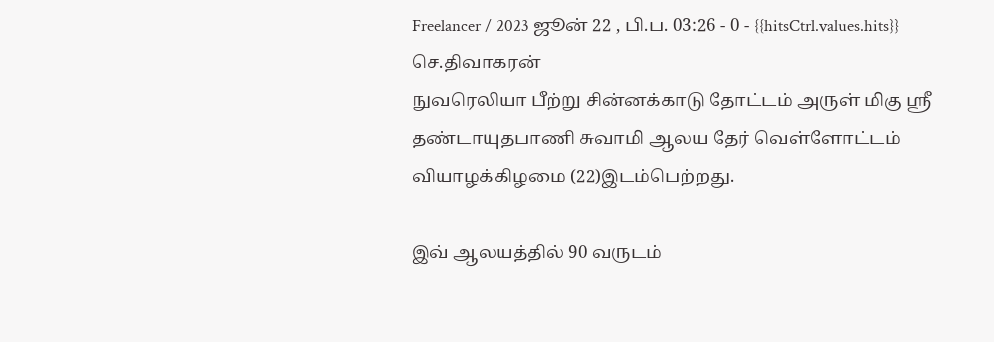Freelancer / 2023 ஜூன் 22 , பி.ப. 03:26 - 0 - {{hitsCtrl.values.hits}}
செ.திவாகரன்
நுவரெலியா பீற்று சின்னக்காடு தோட்டம் அருள் மிகு ஸ்ரீ தண்டாயுதபாணி சுவாமி ஆலய தேர் வெள்ளோட்டம் வியாழக்கிழமை (22)இடம்பெற்றது.

இவ் ஆலயத்தில் 90 வருடம்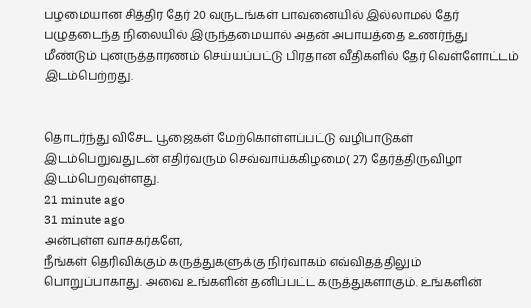பழமையான சித்திர தேர் 20 வருடங்கள் பாவனையில் இல்லாமல் தேர் பழுதடைந்த நிலையில் இருந்தமையால் அதன் அபாயத்தை உணர்ந்து மீண்டும் புனருத்தாரணம் செய்யப்பட்டு பிரதான வீதிகளில் தேர் வெள்ளோட்டம் இடம்பெற்றது.


தொடர்ந்து விசேட பூஜைகள் மேற்கொள்ளப்பட்டு வழிபாடுகள் இடம்பெறுவதுடன் எதிர்வரும் செவ்வாய்க்கிழமை( 27) தேர்த்திருவிழா இடம்பெறவுள்ளது.
21 minute ago
31 minute ago
அன்புள்ள வாசகர்களே,
நீங்கள் தெரிவிக்கும் கருத்துகளுக்கு நிர்வாகம் எவ்விதத்திலும் பொறுப்பாகாது. அவை உங்களின் தனிப்பட்ட கருத்துகளாகும். உங்களின்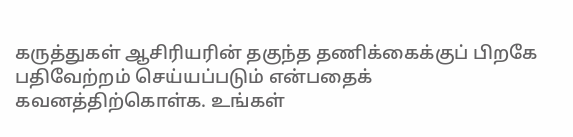கருத்துகள் ஆசிரியரின் தகுந்த தணிக்கைக்குப் பிறகே பதிவேற்றம் செய்யப்படும் என்பதைக் கவனத்திற்கொள்க. உங்கள்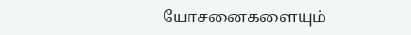யோசனைகளையும்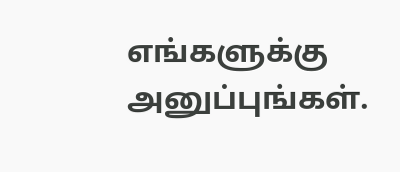எங்களுக்கு அனுப்புங்கள்.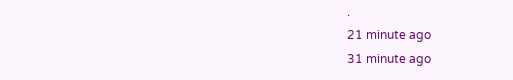.
21 minute ago
31 minute ago